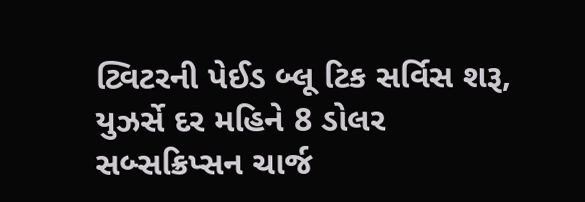ટ્વિટરની પેઈડ બ્લૂ ટિક સર્વિસ શરૂ, યુઝર્સે દર મહિને 8 ડોલર સબ્સક્રિપ્સન ચાર્જ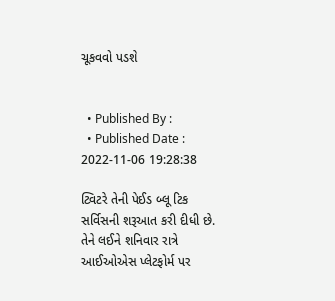ચૂકવવો પડશે


  • Published By :
  • Published Date : 2022-11-06 19:28:38

ટ્વિટરે તેની પેઈડ બ્લૂ ટિક સર્વિસની શરૂઆત કરી દીધી છે. તેને લઈને શનિવાર રાત્રે આઈઓએસ પ્લેટફોર્મ પર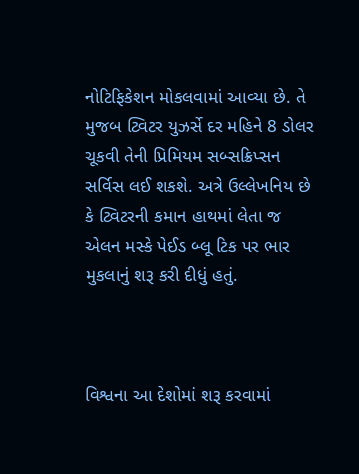નોટિફિકેશન મોકલવામાં આવ્યા છે. તે મુજબ ટ્વિટર યુઝર્સે દર મહિને 8 ડોલર ચૂકવી તેની પ્રિમિયમ સબ્સક્રિપ્સન સર્વિસ લઈ શકશે. અત્રે ઉલ્લેખનિય છે કે ટ્વિટરની કમાન હાથમાં લેતા જ એલન મસ્કે પેઈડ બ્લૂ ટિક પર ભાર મુકલાનું શરૂ કરી દીધું હતું.



વિશ્વના આ દેશોમાં શરૂ કરવામાં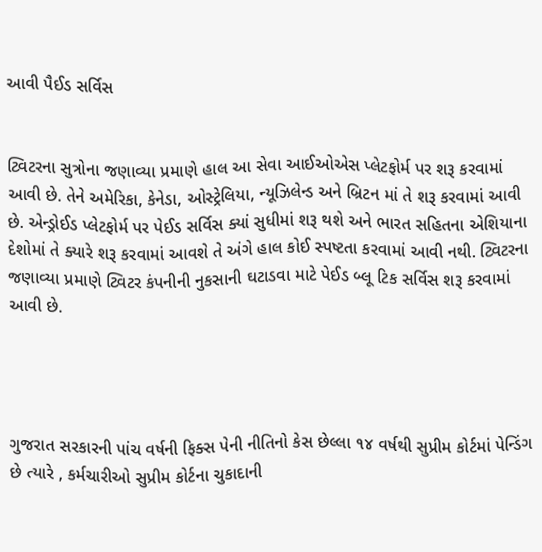આવી પૈઈડ સર્વિસ


ટ્વિટરના સુત્રોના જણાવ્યા પ્રમાણે હાલ આ સેવા આઈઓએસ પ્લેટફોર્મ પર શરૂ કરવામાં આવી છે. તેને અમેરિકા, કેનેડા, ઓસ્ટ્રેલિયા, ન્યૂઝિલેન્ડ અને બ્રિટન માં તે શરૂ કરવામાં આવી છે. એન્ડ્રોઈડ પ્લેટફોર્મ પર પેઈડ સર્વિસ ક્યાં સુધીમાં શરૂ થશે અને ભારત સહિતના એશિયાના દેશોમાં તે ક્યારે શરૂ કરવામાં આવશે તે અંગે હાલ કોઈ સ્પષ્ટતા કરવામાં આવી નથી. ટ્વિટરના જણાવ્યા પ્રમાણે ટ્વિટર કંપનીની નુકસાની ઘટાડવા માટે પેઈડ બ્લૂ ટિક સર્વિસ શરૂ કરવામાં આવી છે.




ગુજરાત સરકારની પાંચ વર્ષની ફિક્સ પેની નીતિનો કેસ છેલ્લા ૧૪ વર્ષથી સુપ્રીમ કોર્ટમાં પેન્ડિંગ છે ત્યારે , કર્મચારીઓ સુપ્રીમ કોર્ટના ચુકાદાની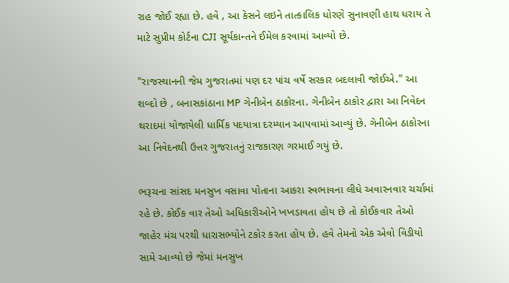રાહ જોઈ રહ્યા છે. હવે , આ કેસને લઇને તાત્કાલિક ધોરણે સુનાવણી હાથ ધરાય તે માટે સુપ્રીમ કોર્ટના CJI સૂર્યકાન્તને ઈમેલ કરવામાં આવ્યો છે.

"રાજસ્થાનની જેમ ગુજરાતમાં પણ દર પાંચ વર્ષે સરકાર બદલાવી જોઈએ." આ શબ્દો છે , બનાસકાંઠાના MP ગેનીબેન ઠાકોરના. ગેનીબેન ઠાકોર દ્વારા આ નિવેદન થરાદમાં યોજાયેલી ધાર્મિક પદયાત્રા દરમ્યાન આપવામાં આવ્યું છે. ગેનીબેન ઠાકોરના આ નિવેદનથી ઉત્તર ગુજરાતનું રાજકારણ ગરમાઈ ગયું છે.

ભરૂચના સાંસદ મનસુખ વસાવા પોતાના આકરા સ્વભાવના લીધે અવારનવાર ચર્ચામાં રહે છે. કોઈક વાર તેઓ અધિકારીઓને ખખડાવતા હોય છે તો કોઈકવાર તેઓ જાહેર મંચ પરથી ધારાસભ્યોને ટકોર કરતા હોય છે. હવે તેમનો એક એવો વિડીયો સામે આવ્યો છે જેમાં મનસુખ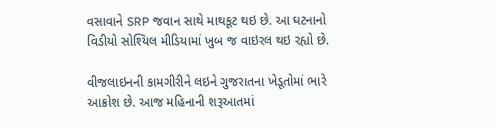વસાવાને SRP જવાન સાથે માથકૂટ થઇ છે. આ ઘટનાનો વિડીયો સોશ્યિલ મીડિયામાં ખુબ જ વાઇરલ થઇ રહ્યો છે.

વીજલાઇનની કામગીરીને લઇને ગુજરાતના ખેડૂતોમાં ભારે આક્રોશ છે. આજ મહિનાની શરૂઆતમાં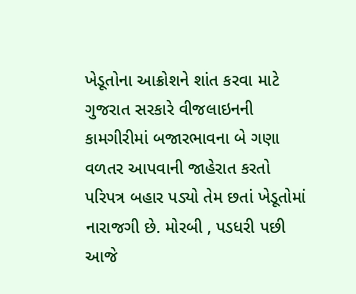ખેડૂતોના આક્રોશને શાંત કરવા માટે ગુજરાત સરકારે વીજલાઇનની કામગીરીમાં બજારભાવના બે ગણા વળતર આપવાની જાહેરાત કરતો પરિપત્ર બહાર પડ્યો તેમ છતાં ખેડૂતોમાં નારાજગી છે. મોરબી , પડધરી પછી આજે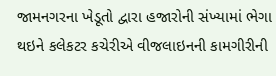જામનગરના ખેડૂતો દ્વારા હજારોની સંખ્યામાં ભેગા થઇને કલેકટર કચેરીએ વીજલાઇનની કામગીરીની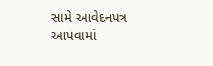સામે આવેદનપત્ર આપવામાં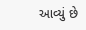આવ્યું છે